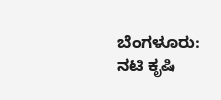ಬೆಂಗಳೂರು: ನಟಿ ಕೃಷಿ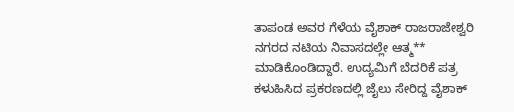ತಾಪಂಡ ಅವರ ಗೆಳೆಯ ವೈಶಾಕ್ ರಾಜರಾಜೇಶ್ವರಿ ನಗರದ ನಟಿಯ ನಿವಾಸದಲ್ಲೇ ಆತ್ಮ** ಮಾಡಿಕೊಂಡಿದ್ದಾರೆ. ಉದ್ಯಮಿಗೆ ಬೆದರಿಕೆ ಪತ್ರ ಕಳುಹಿಸಿದ ಪ್ರಕರಣದಲ್ಲಿ ಜೈಲು ಸೇರಿದ್ದ ವೈಶಾಕ್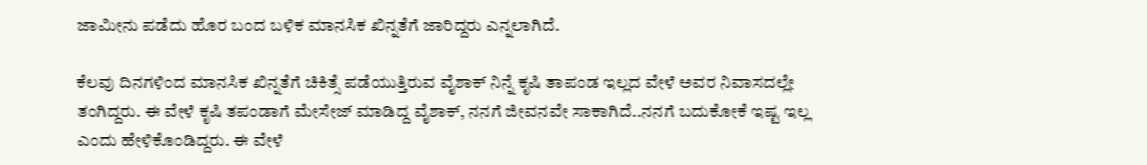ಜಾಮೀನು ಪಡೆದು ಹೊರ ಬಂದ ಬಳಿಕ ಮಾನಸಿಕ ಖಿನ್ನತೆಗೆ ಜಾರಿದ್ದರು ಎನ್ನಲಾಗಿದೆ.

ಕೆಲವು ದಿನಗಳಿಂದ ಮಾನಸಿಕ ಖಿನ್ನತೆಗೆ ಚಿಕಿತ್ಸೆ ಪಡೆಯುತ್ತಿರುವ ವೈಶಾಕ್ ನಿನ್ನೆ ಕೃಷಿ ತಾಪಂಡ ಇಲ್ಲದ ವೇಳೆ ಅವರ ನಿವಾಸದಲ್ಲೇ ತಂಗಿದ್ದರು. ಈ ವೇಳೆ ಕೃಷಿ ತಪಂಡಾಗೆ ಮೇಸೇಜ್ ಮಾಡಿದ್ದ ವೈಶಾಕ್, ನನಗೆ ಜೀವನವೇ ಸಾಕಾಗಿದೆ..ನನಗೆ ಬದುಕೋಕೆ ಇಷ್ಟ ಇಲ್ಲ ಎಂದು ಹೇಳಿಕೊಂಡಿದ್ದರು. ಈ ವೇಳೆ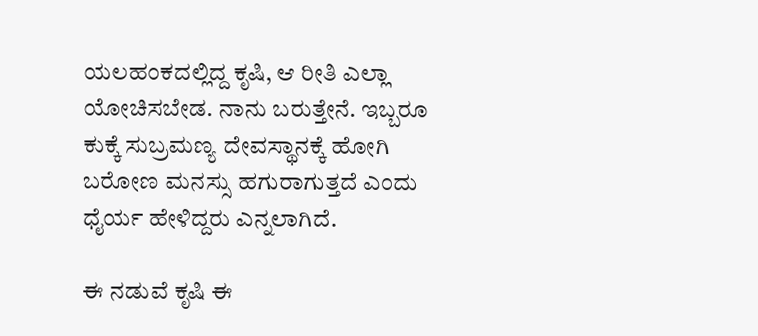ಯಲಹಂಕದಲ್ಲಿದ್ದ ಕೃಷಿ, ಆ ರೀತಿ ಎಲ್ಲಾ ಯೋಚಿಸಬೇಡ. ನಾನು ಬರುತ್ತೇನೆ. ಇಬ್ಬರೂ ಕುಕ್ಕೆ ಸುಬ್ರಮಣ್ಯ ದೇವಸ್ಥಾನಕ್ಕೆ ಹೋಗಿ ಬರೋಣ ಮನಸ್ಸು ಹಗುರಾಗುತ್ತದೆ ಎಂದು ಧೈರ್ಯ ಹೇಳಿದ್ದರು ಎನ್ನಲಾಗಿದೆ.

ಈ ನಡುವೆ ಕೃಷಿ ಈ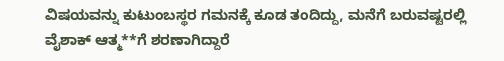ವಿಷಯವನ್ನು ಕುಟುಂಬಸ್ಥರ ಗಮನಕ್ಕೆ ಕೂಡ ತಂದಿದ್ದು, ಮನೆಗೆ ಬರುವಷ್ಟರಲ್ಲಿ ವೈಶಾಕ್ ಆತ್ಮ**ಗೆ ಶರಣಾಗಿದ್ದಾರೆ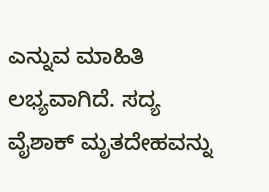ಎನ್ನುವ ಮಾಹಿತಿ ಲಭ್ಯವಾಗಿದೆ. ಸದ್ಯ ವೈಶಾಕ್ ಮೃತದೇಹವನ್ನು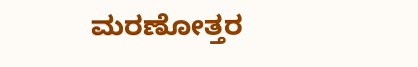ಮರಣೋತ್ತರ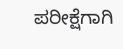ಪರೀಕ್ಷೆಗಾಗಿ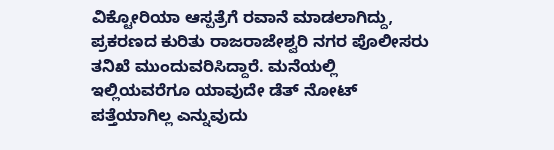ವಿಕ್ಟೋರಿಯಾ ಆಸ್ಪತ್ರೆಗೆ ರವಾನೆ ಮಾಡಲಾಗಿದ್ದು, ಪ್ರಕರಣದ ಕುರಿತು ರಾಜರಾಜೇಶ್ವರಿ ನಗರ ಪೊಲೀಸರು ತನಿಖೆ ಮುಂದುವರಿಸಿದ್ದಾರೆ. ಮನೆಯಲ್ಲಿ ಇಲ್ಲಿಯವರೆಗೂ ಯಾವುದೇ ಡೆತ್ ನೋಟ್ ಪತ್ತೆಯಾಗಿಲ್ಲ ಎನ್ನುವುದು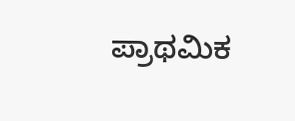ಪ್ರಾಥಮಿಕ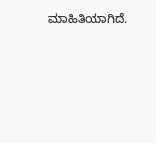ಮಾಹಿತಿಯಾಗಿದೆ.